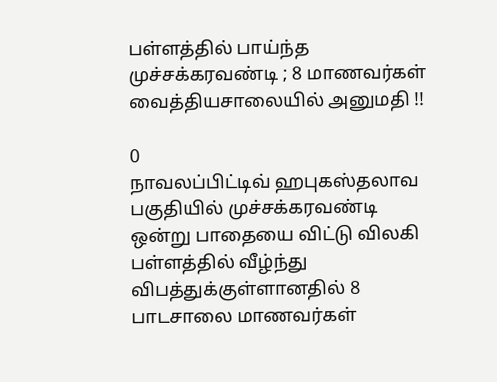பள்ளத்தில் பாய்ந்த முச்சக்கரவண்டி ; 8 மாணவர்கள் வைத்தியசாலையில் அனுமதி !!

0
நாவலப்பிட்டிவ் ஹபுகஸ்தலாவ பகுதியில் முச்சக்கரவண்டி ஒன்று பாதையை விட்டு விலகி பள்ளத்தில் வீழ்ந்து விபத்துக்குள்ளானதில் 8 பாடசாலை மாணவர்கள்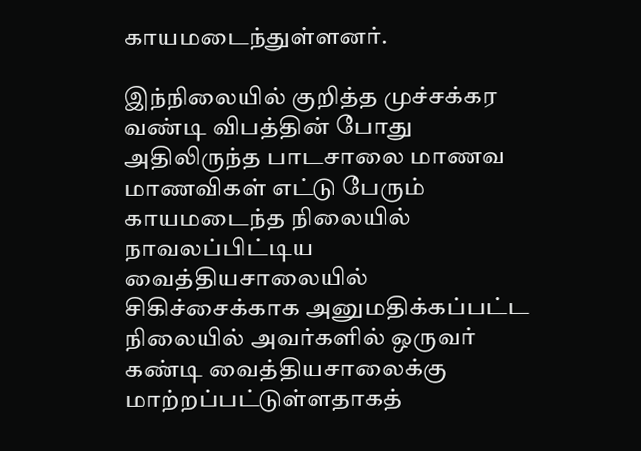காயமடைந்துள்ளனர்.

இந்நிலையில் குறித்த முச்சக்கர வண்டி விபத்தின் போது அதிலிருந்த பாடசாலை மாணவ மாணவிகள் எட்டு பேரும் காயமடைந்த நிலையில் நாவலப்பிட்டிய வைத்தியசாலையில் சிகிச்சைக்காக அனுமதிக்கப்பட்ட நிலையில் அவர்களில் ஒருவர் கண்டி வைத்தியசாலைக்கு மாற்றப்பட்டுள்ளதாகத்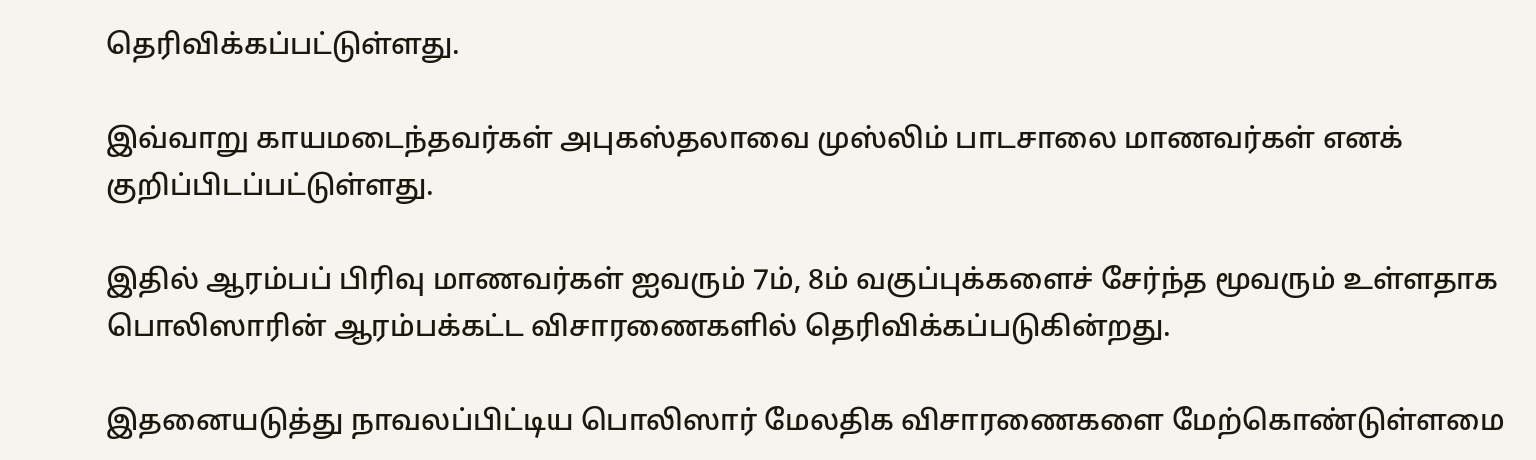தெரிவிக்கப்பட்டுள்ளது.

இவ்வாறு காயமடைந்தவர்கள் அபுகஸ்தலாவை முஸ்லிம் பாடசாலை மாணவர்கள் எனக் குறிப்பிடப்பட்டுள்ளது.

இதில் ஆரம்பப் பிரிவு மாணவர்கள் ஐவரும் 7ம், 8ம் வகுப்புக்களைச் சேர்ந்த மூவரும் உள்ளதாக பொலிஸாரின் ஆரம்பக்கட்ட விசாரணைகளில் தெரிவிக்கப்படுகின்றது.

இதனையடுத்து நாவலப்பிட்டிய பொலிஸார் மேலதிக விசாரணைகளை மேற்கொண்டுள்ளமை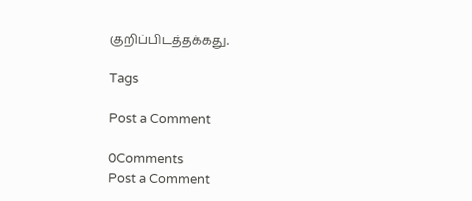குறிப்பிடத்தக்கது.

Tags

Post a Comment

0Comments
Post a Comment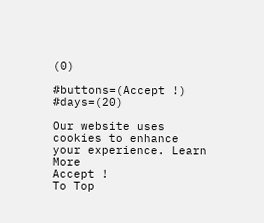(0)

#buttons=(Accept !) #days=(20)

Our website uses cookies to enhance your experience. Learn More
Accept !
To Top